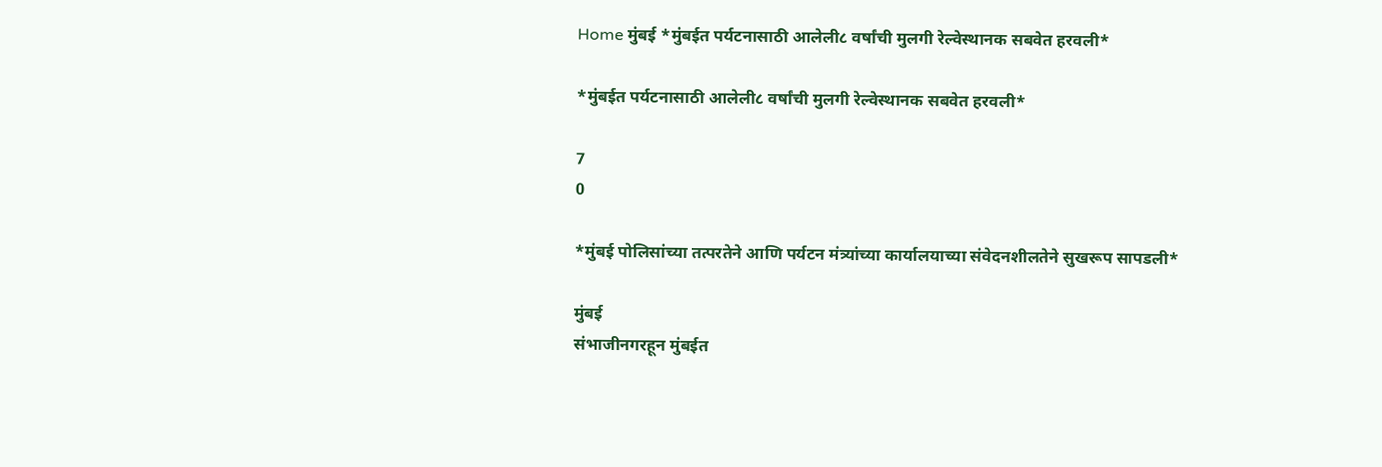Home मुंबई *मुंबईत पर्यटनासाठी आलेली८ वर्षांची मुलगी रेल्वेस्थानक सबवेत हरवली*

*मुंबईत पर्यटनासाठी आलेली८ वर्षांची मुलगी रेल्वेस्थानक सबवेत हरवली*

7
0

*मुंबई पोलिसांच्या तत्परतेने आणि पर्यटन मंत्र्यांच्या कार्यालयाच्या संवेदनशीलतेने सुखरूप सापडली*

मुंबई
संभाजीनगरहून मुंबईत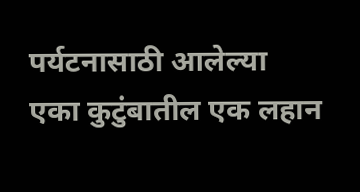पर्यटनासाठी आलेल्या एका कुटुंबातील एक लहान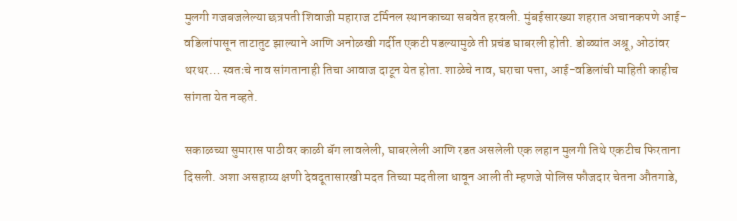मुलगी गजबजलेल्या छत्रपती शिवाजी महाराज टर्मिनल स्थानकाच्या सबवेत हरवली. मुंबईसारख्या शहरात अचानकपणे आई-वडिलांपासून ताटातुट झाल्याने आणि अनोळखी गर्दीत एकटी पडल्यामुळे ती प्रचंड घाबरली होती. डोळ्यांत अश्रू, ओठांवर थरथर… स्वतःचे नाव सांगतानाही तिचा आवाज दाटून येत होता. शाळेचे नाव, घराचा पत्ता, आई-वडिलांची माहिती काहीच सांगता येत नव्हते.

सकाळच्या सुमारास पाठीवर काळी बॅग लावलेली, घाबरलेली आणि रडत असलेली एक लहान मुलगी तिथे एकटीच फिरताना दिसली. अशा असहाय्य क्षणी देवदूतासारखी मदत तिच्या मदतीला धावून आली ती म्हणजे पोलिस फौजदार चेतना औतगाडे,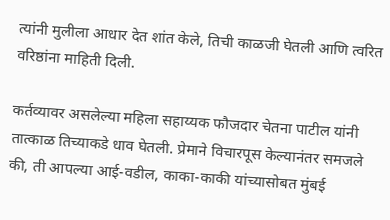त्यांनी मुलीला आधार देत शांत केले, तिची काळजी घेतली आणि त्वरित वरिष्ठांना माहिती दिली.

कर्तव्यावर असलेल्या महिला सहाय्यक फौजदार चेतना पाटील यांनी तात्काळ तिच्याकडे धाव घेतली. प्रेमाने विचारपूस केल्यानंतर समजले की, ती आपल्या आई-वडील, काका-काकी यांच्यासोबत मुंबई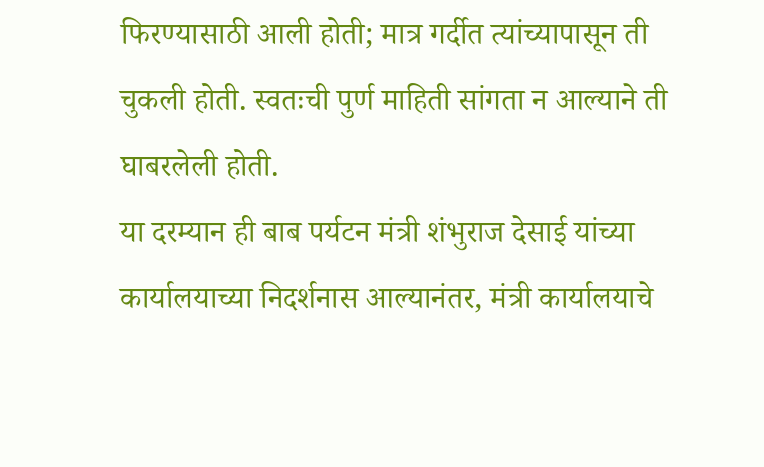फिरण्यासाठी आली होती; मात्र गर्दीत त्यांच्यापासून ती चुकली होती. स्वतःची पुर्ण माहिती सांगता न आल्याने ती घाबरलेली होती.
या दरम्यान ही बाब पर्यटन मंत्री शंभुराज देसाई यांच्या कार्यालयाच्या निदर्शनास आल्यानंतर, मंत्री कार्यालयाचे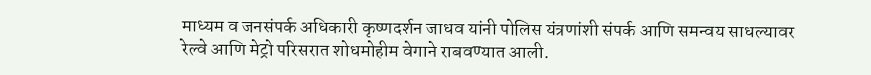माध्यम व जनसंपर्क अधिकारी कृष्णदर्शन जाधव यांनी पोलिस यंत्रणांशी संपर्क आणि समन्वय साधल्यावर रेल्वे आणि मेट्रो परिसरात शोधमोहीम वेगाने राबवण्यात आली.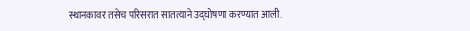स्थानकावर तसेच परिसरात सातत्याने उद्घोषणा करण्यात आली.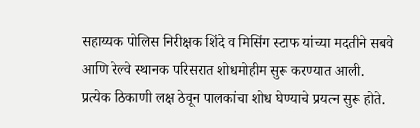सहाय्यक पोलिस निरीक्षक शिंदे व मिसिंग स्टाफ यांच्या मदतीने सबवे आणि रेल्वे स्थानक परिसरात शोधमोहीम सुरू करण्यात आली. प्रत्येक ठिकाणी लक्ष ठेवून पालकांचा शोध घेण्याचे प्रयत्न सुरू होते.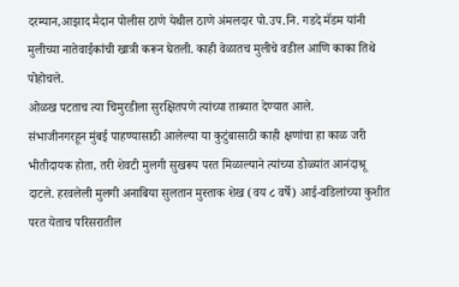दरम्यान,आझाद मैदान पोलीस ठाणे येथील ठाणे अंमलदार पो.उप.नि. गडदे मॅडम यांनी मुलीच्या नातेवाईकांची खात्री करून घेतली. काही वेळातच मुलीचे वडील आणि काका तिथे पोहोचले.
ओळख पटताच त्या चिमुरडीला सुरक्षितपणे त्यांच्या ताब्यात देण्यात आले.
संभाजीनगरहून मुंबई पाहण्यासाठी आलेल्या या कुटुंबासाठी काही क्षणांचा हा काळ जरी भीतीदायक होता, तरी शेवटी मुलगी सुखरूप परत मिळाल्याने त्यांच्या डोळ्यांत आनंदाश्रू दाटले. हरवलेली मुलगी अनाबिया सुलतान मुस्ताक शेख (वय ८ वर्षे) आई-वडिलांच्या कुशीत परत येताच परिसरातील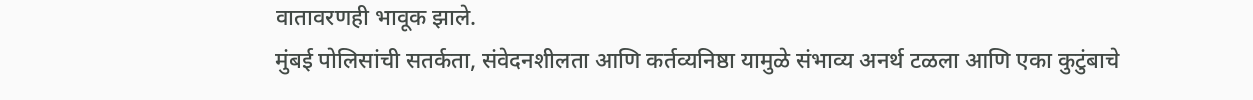वातावरणही भावूक झाले.
मुंबई पोलिसांची सतर्कता, संवेदनशीलता आणि कर्तव्यनिष्ठा यामुळे संभाव्य अनर्थ टळला आणि एका कुटुंबाचे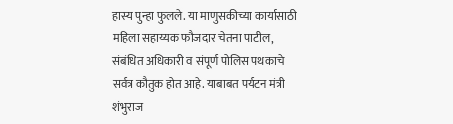हास्य पुन्हा फुलले. या माणुसकीच्या कार्यासाठी महिला सहाय्यक फौजदार चेतना पाटील, संबंधित अधिकारी व संपूर्ण पोलिस पथकाचे सर्वत्र कौतुक होत आहे. याबाबत पर्यटन मंत्री शंभुराज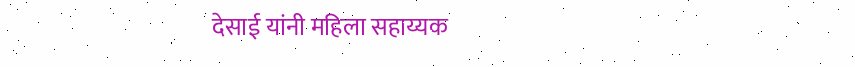देसाई यांनी महिला सहाय्यक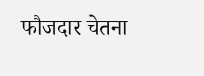फौजदार चेतना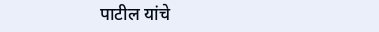पाटील यांचे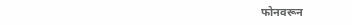फोनवरून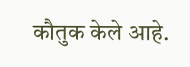कौतुक केले आहे.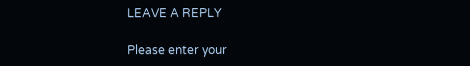LEAVE A REPLY

Please enter your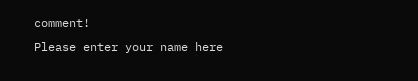comment!
Please enter your name here